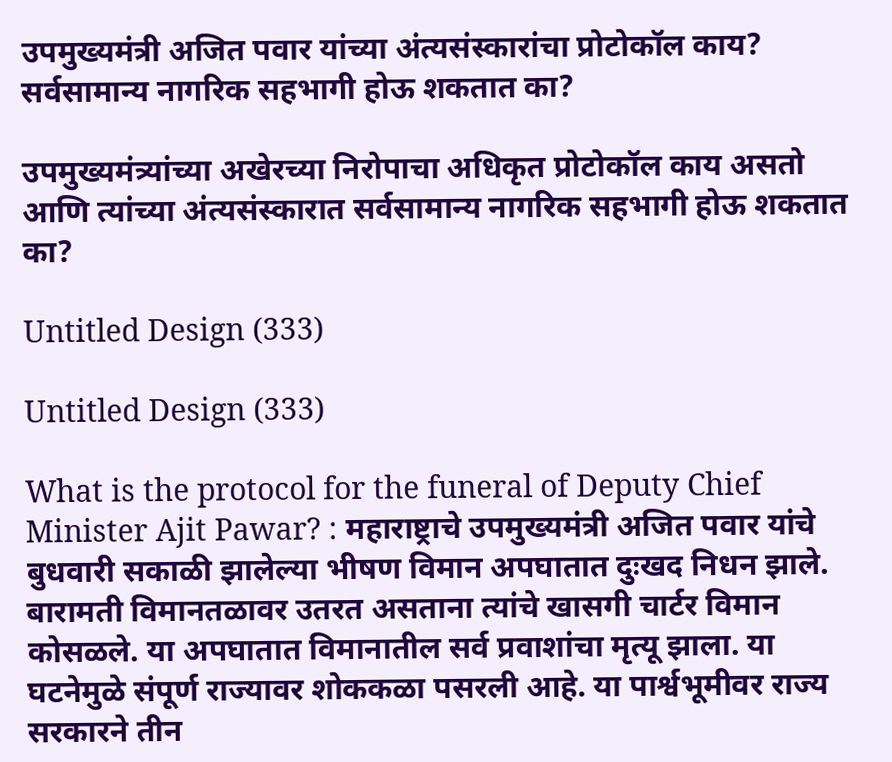उपमुख्यमंत्री अजित पवार यांच्या अंत्यसंस्कारांचा प्रोटोकॉल काय? सर्वसामान्य नागरिक सहभागी होऊ शकतात का?

उपमुख्यमंत्र्यांच्या अखेरच्या निरोपाचा अधिकृत प्रोटोकॉल काय असतो आणि त्यांच्या अंत्यसंस्कारात सर्वसामान्य नागरिक सहभागी होऊ शकतात का?

Untitled Design (333)

Untitled Design (333)

What is the protocol for the funeral of Deputy Chief Minister Ajit Pawar? : महाराष्ट्राचे उपमुख्यमंत्री अजित पवार यांचे बुधवारी सकाळी झालेल्या भीषण विमान अपघातात दुःखद निधन झाले. बारामती विमानतळावर उतरत असताना त्यांचे खासगी चार्टर विमान कोसळले. या अपघातात विमानातील सर्व प्रवाशांचा मृत्यू झाला. या घटनेमुळे संपूर्ण राज्यावर शोककळा पसरली आहे. या पार्श्वभूमीवर राज्य सरकारने तीन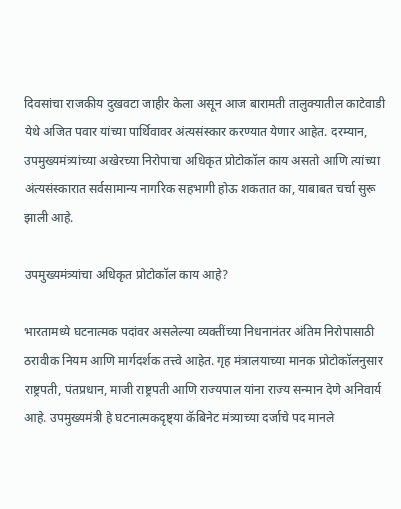दिवसांचा राजकीय दुखवटा जाहीर केला असून आज बारामती तालुक्यातील काटेवाडी येथे अजित पवार यांच्या पार्थिवावर अंत्यसंस्कार करण्यात येणार आहेत. दरम्यान, उपमुख्यमंत्र्यांच्या अखेरच्या निरोपाचा अधिकृत प्रोटोकॉल काय असतो आणि त्यांच्या अंत्यसंस्कारात सर्वसामान्य नागरिक सहभागी होऊ शकतात का, याबाबत चर्चा सुरू झाली आहे.

उपमुख्यमंत्र्यांचा अधिकृत प्रोटोकॉल काय आहे?

भारतामध्ये घटनात्मक पदांवर असलेल्या व्यक्तींच्या निधनानंतर अंतिम निरोपासाठी ठरावीक नियम आणि मार्गदर्शक तत्त्वे आहेत. गृह मंत्रालयाच्या मानक प्रोटोकॉलनुसार राष्ट्रपती, पंतप्रधान, माजी राष्ट्रपती आणि राज्यपाल यांना राज्य सन्मान देणे अनिवार्य आहे. उपमुख्यमंत्री हे घटनात्मकदृष्ट्या कॅबिनेट मंत्र्याच्या दर्जाचे पद मानले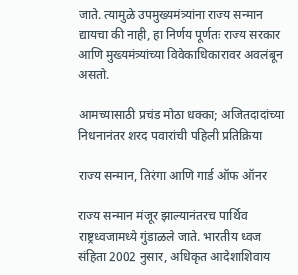जाते. त्यामुळे उपमुख्यमंत्र्यांना राज्य सन्मान द्यायचा की नाही, हा निर्णय पूर्णतः राज्य सरकार आणि मुख्यमंत्र्यांच्या विवेकाधिकारावर अवलंबून असतो.

आमच्यासाठी प्रचंड मोठा धक्का; अजितदादांच्या निधनानंतर शरद पवारांची पहिली प्रतिक्रिया

राज्य सन्मान, तिरंगा आणि गार्ड ऑफ ऑनर

राज्य सन्मान मंजूर झाल्यानंतरच पार्थिव राष्ट्रध्वजामध्ये गुंडाळले जाते. भारतीय ध्वज संहिता 2002 नुसार, अधिकृत आदेशाशिवाय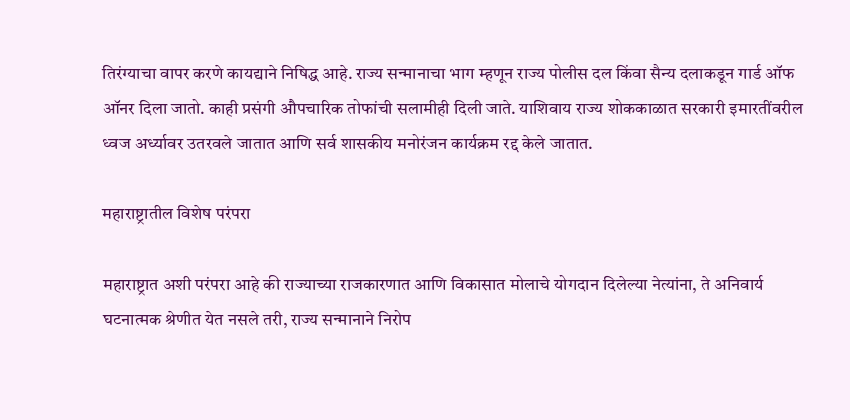तिरंग्याचा वापर करणे कायद्याने निषिद्ध आहे. राज्य सन्मानाचा भाग म्हणून राज्य पोलीस दल किंवा सैन्य दलाकडून गार्ड ऑफ ऑनर दिला जातो. काही प्रसंगी औपचारिक तोफांची सलामीही दिली जाते. याशिवाय राज्य शोककाळात सरकारी इमारतींवरील ध्वज अर्ध्यावर उतरवले जातात आणि सर्व शासकीय मनोरंजन कार्यक्रम रद्द केले जातात.

महाराष्ट्रातील विशेष परंपरा

महाराष्ट्रात अशी परंपरा आहे की राज्याच्या राजकारणात आणि विकासात मोलाचे योगदान दिलेल्या नेत्यांना, ते अनिवार्य घटनात्मक श्रेणीत येत नसले तरी, राज्य सन्मानाने निरोप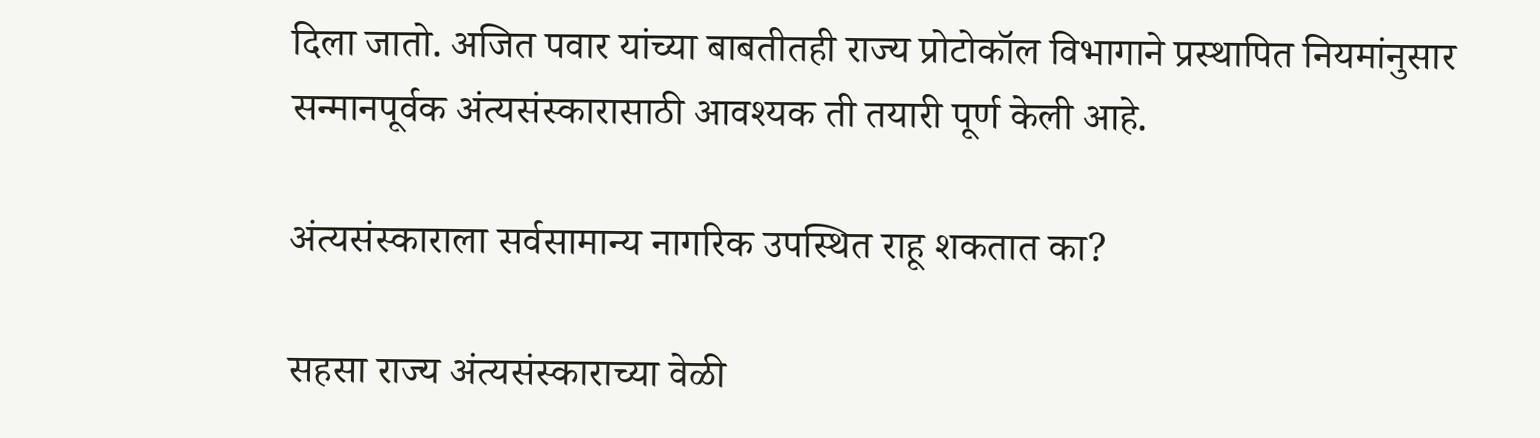दिला जातो. अजित पवार यांच्या बाबतीतही राज्य प्रोटोकॉल विभागाने प्रस्थापित नियमांनुसार सन्मानपूर्वक अंत्यसंस्कारासाठी आवश्यक ती तयारी पूर्ण केली आहे.

अंत्यसंस्काराला सर्वसामान्य नागरिक उपस्थित राहू शकतात का?

सहसा राज्य अंत्यसंस्काराच्या वेळी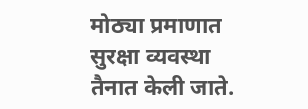मोठ्या प्रमाणात सुरक्षा व्यवस्था तैनात केली जाते.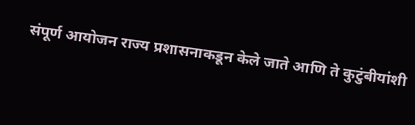संपूर्ण आयोजन राज्य प्रशासनाकडून केले जाते आणि ते कुटुंबीयांशी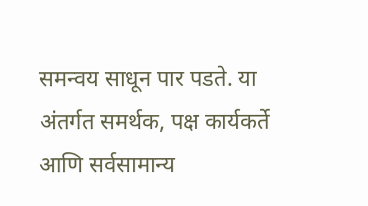समन्वय साधून पार पडते. या अंतर्गत समर्थक, पक्ष कार्यकर्ते आणि सर्वसामान्य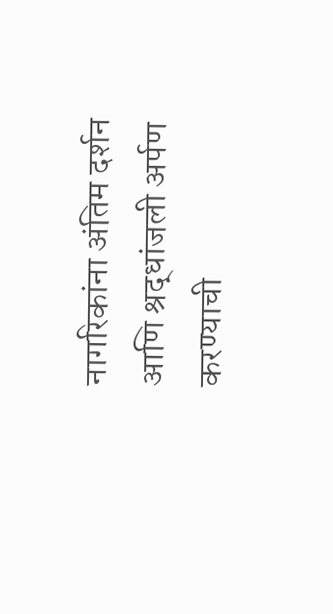नागरिकांना अंतिम दर्शन आणि श्रद्धांजली अर्पण करण्याची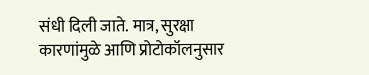संधी दिली जाते. मात्र, सुरक्षा कारणांमुळे आणि प्रोटोकॉलनुसार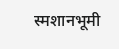स्मशानभूमी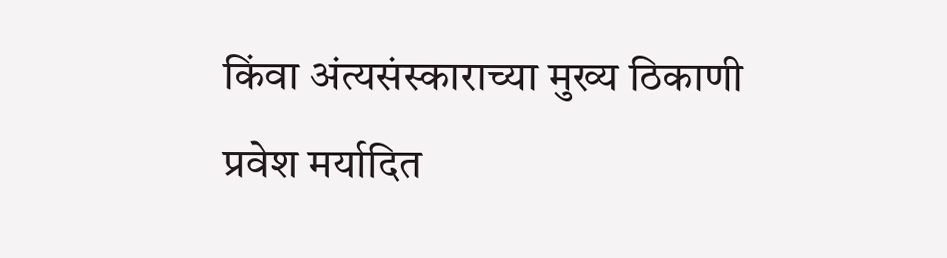किंवा अंत्यसंस्काराच्या मुख्य ठिकाणी प्रवेश मर्यादित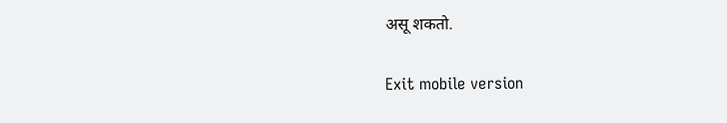असू शकतो.

Exit mobile version